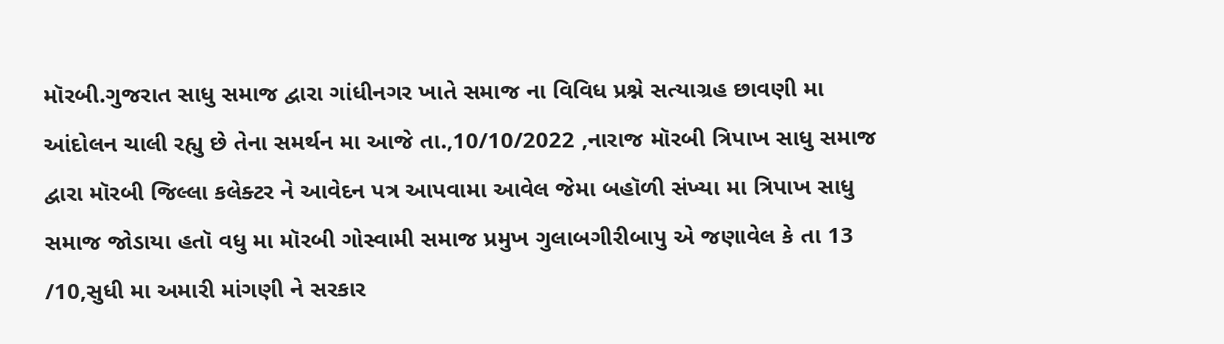મૉરબી.ગુજરાત સાધુ સમાજ દ્વારા ગાંધીનગર ખાતે સમાજ ના વિવિધ પ્રશ્ને સત્યાગ્રહ છાવણી મા આંદોલન ચાલી રહ્યુ છે તેના સમર્થન મા આજે તા.,10/10/2022 ,નારાજ મૉરબી ત્રિપાખ સાધુ સમાજ દ્વારા મૉરબી જિલ્લા કલેક્ટર ને આવેદન પત્ર આપવામા આવેલ જેમા બહૉળી સંખ્યા મા ત્રિપાખ સાધુ સમાજ જોડાયા હતૉ વધુ મા મૉરબી ગોસ્વામી સમાજ પ્રમુખ ગુલાબગીરીબાપુ એ જણાવેલ કે તા 13 /10,સુધી મા અમારી માંગણી ને સરકાર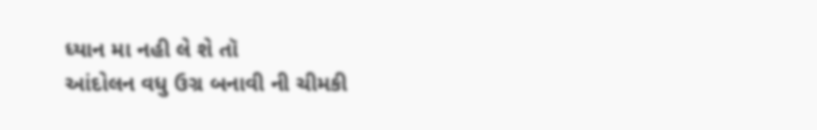ધ્યાન મા નહી લે શે તૉ
આંદોલન વધુ ઉગ્ર બનાવી ની ચીમકી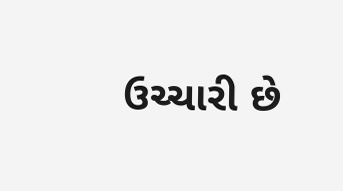ઉચ્ચારી છે